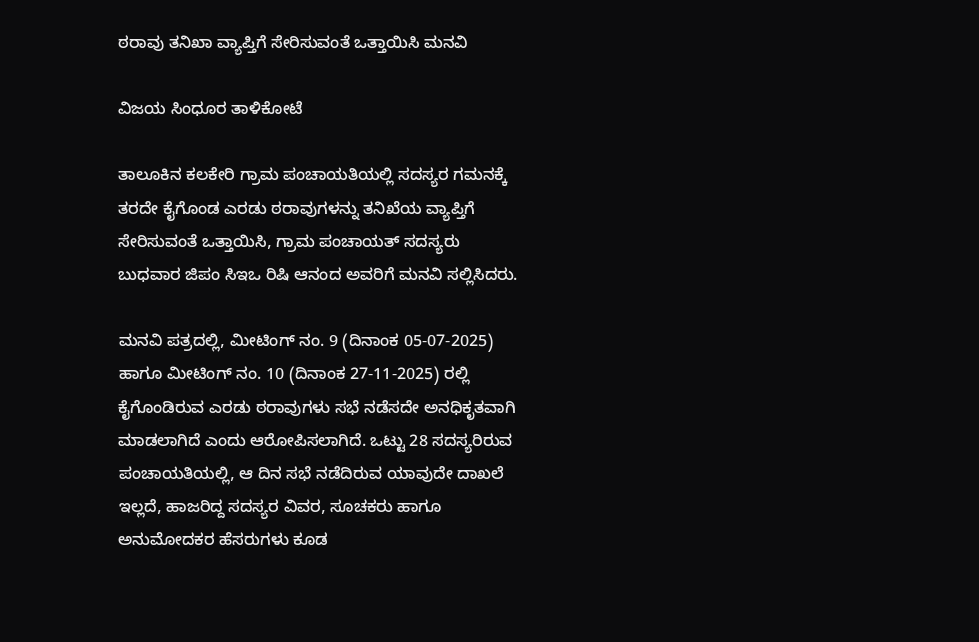ಠರಾವು ತನಿಖಾ ವ್ಯಾಪ್ತಿಗೆ ಸೇರಿಸುವಂತೆ ಒತ್ತಾಯಿಸಿ ಮನವಿ

ವಿಜಯ ಸಿಂಧೂರ ತಾಳಿಕೋಟೆ

ತಾಲೂಕಿನ ಕಲಕೇರಿ ಗ್ರಾಮ ಪಂಚಾಯತಿಯಲ್ಲಿ ಸದಸ್ಯರ ಗಮನಕ್ಕೆ ತರದೇ ಕೈಗೊಂಡ ಎರಡು ಠರಾವುಗಳನ್ನು ತನಿಖೆಯ ವ್ಯಾಪ್ತಿಗೆ ಸೇರಿಸುವಂತೆ ಒತ್ತಾಯಿಸಿ, ಗ್ರಾಮ ಪಂಚಾಯತ್ ಸದಸ್ಯರು ಬುಧವಾರ ಜಿಪಂ ಸಿಇಒ ರಿಷಿ ಆನಂದ ಅವರಿಗೆ ಮನವಿ ಸಲ್ಲಿಸಿದರು.

ಮನವಿ ಪತ್ರದಲ್ಲಿ, ಮೀಟಿಂಗ್ ನಂ. 9 (ದಿನಾಂಕ 05-07-2025) ಹಾಗೂ ಮೀಟಿಂಗ್ ನಂ. 10 (ದಿನಾಂಕ 27-11-2025) ರಲ್ಲಿ ಕೈಗೊಂಡಿರುವ ಎರಡು ಠರಾವುಗಳು ಸಭೆ ನಡೆಸದೇ ಅನಧಿಕೃತವಾಗಿ ಮಾಡಲಾಗಿದೆ ಎಂದು ಆರೋಪಿಸಲಾಗಿದೆ. ಒಟ್ಟು 28 ಸದಸ್ಯರಿರುವ ಪಂಚಾಯತಿಯಲ್ಲಿ, ಆ ದಿನ ಸಭೆ ನಡೆದಿರುವ ಯಾವುದೇ ದಾಖಲೆ ಇಲ್ಲದೆ, ಹಾಜರಿದ್ದ ಸದಸ್ಯರ ವಿವರ, ಸೂಚಕರು ಹಾಗೂ ಅನುಮೋದಕರ ಹೆಸರುಗಳು ಕೂಡ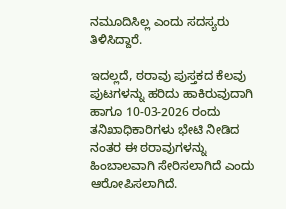ನಮೂದಿಸಿಲ್ಲ ಎಂದು ಸದಸ್ಯರು ತಿಳಿಸಿದ್ದಾರೆ.

ಇದಲ್ಲದೆ, ಠರಾವು ಪುಸ್ತಕದ ಕೆಲವು ಪುಟಗಳನ್ನು ಹರಿದು ಹಾಕಿರುವುದಾಗಿ ಹಾಗೂ 10-03-2026 ರಂದು ತನಿಖಾಧಿಕಾರಿಗಳು ಭೇಟಿ ನೀಡಿದ ನಂತರ ಈ ಠರಾವುಗಳನ್ನು ಹಿಂಬಾಲವಾಗಿ ಸೇರಿಸಲಾಗಿದೆ ಎಂದು ಆರೋಪಿಸಲಾಗಿದೆ.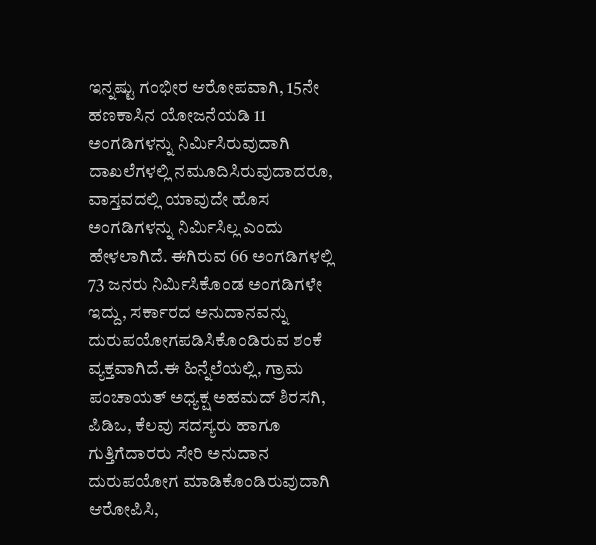ಇನ್ನಷ್ಟು ಗಂಭೀರ ಆರೋಪವಾಗಿ, 15ನೇ ಹಣಕಾಸಿನ ಯೋಜನೆಯಡಿ 11 ಅಂಗಡಿಗಳನ್ನು ನಿರ್ಮಿಸಿರುವುದಾಗಿ ದಾಖಲೆಗಳಲ್ಲಿ ನಮೂದಿಸಿರುವುದಾದರೂ, ವಾಸ್ತವದಲ್ಲಿ ಯಾವುದೇ ಹೊಸ ಅಂಗಡಿಗಳನ್ನು ನಿರ್ಮಿಸಿಲ್ಲ ಎಂದು ಹೇಳಲಾಗಿದೆ. ಈಗಿರುವ 66 ಅಂಗಡಿಗಳಲ್ಲಿ 73 ಜನರು ನಿರ್ಮಿಸಿಕೊಂಡ ಅಂಗಡಿಗಳೇ ಇದ್ದು, ಸರ್ಕಾರದ ಅನುದಾನವನ್ನು ದುರುಪಯೋಗಪಡಿಸಿಕೊಂಡಿರುವ ಶಂಕೆ ವ್ಯಕ್ತವಾಗಿದೆ.ಈ ಹಿನ್ನೆಲೆಯಲ್ಲಿ, ಗ್ರಾಮ ಪಂಚಾಯತ್ ಅಧ್ಯಕ್ಷ ಅಹಮದ್ ಶಿರಸಗಿ, ಪಿಡಿಒ, ಕೆಲವು ಸದಸ್ಯರು ಹಾಗೂ ಗುತ್ತಿಗೆದಾರರು ಸೇರಿ ಅನುದಾನ ದುರುಪಯೋಗ ಮಾಡಿಕೊಂಡಿರುವುದಾಗಿ ಆರೋಪಿಸಿ,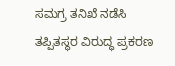ಸಮಗ್ರ ತನಿಖೆ ನಡೆಸಿ ತಪ್ಪಿತಸ್ಥರ ವಿರುದ್ಧ ಪ್ರಕರಣ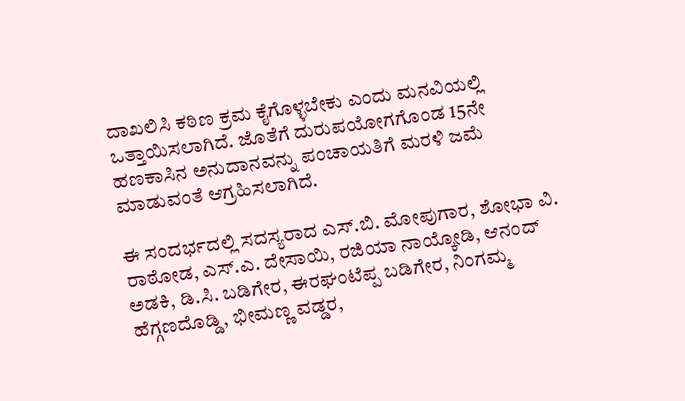ದಾಖಲಿಸಿ ಕಠಿಣ ಕ್ರಮ ಕೈಗೊಳ್ಳಬೇಕು ಎಂದು ಮನವಿಯಲ್ಲಿ ಒತ್ತಾಯಿಸಲಾಗಿದೆ. ಜೊತೆಗೆ ದುರುಪಯೋಗಗೊಂಡ 15ನೇ ಹಣಕಾಸಿನ ಅನುದಾನವನ್ನು ಪಂಚಾಯತಿಗೆ ಮರಳಿ ಜಮೆ ಮಾಡುವಂತೆ ಆಗ್ರಹಿಸಲಾಗಿದೆ.

ಈ ಸಂದರ್ಭದಲ್ಲಿ ಸದಸ್ಯರಾದ ಎಸ್.ಬಿ. ಮೋಪುಗಾರ, ಶೋಭಾ ವಿ. ರಾಠೋಡ, ಎಸ್.ಎ. ದೇಸಾಯಿ, ರಜಿಯಾ ನಾಯ್ಕೋಡಿ, ಆನಂದ್ ಅಡಕಿ, ಡಿ.ಸಿ. ಬಡಿಗೇರ, ಈರಘಂಟೆಪ್ಪ ಬಡಿಗೇರ, ನಿಂಗಮ್ಮ ಹೆಗ್ಗಣದೊಡ್ಡಿ, ಭೀಮಣ್ಣ ವಡ್ಡರ,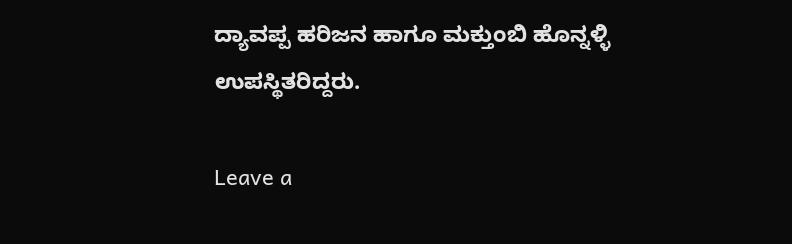ದ್ಯಾವಪ್ಪ ಹರಿಜನ ಹಾಗೂ ಮಕ್ತುಂಬಿ ಹೊನ್ನಳ್ಳಿ ಉಪಸ್ಥಿತರಿದ್ದರು.

Leave a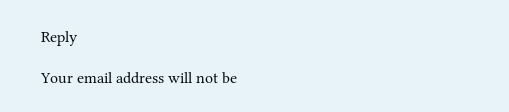Reply

Your email address will not be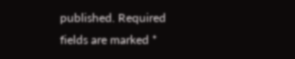published. Required fields are marked *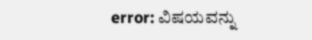error: ವಿಷಯವನ್ನು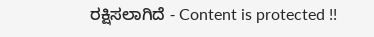ರಕ್ಷಿಸಲಾಗಿದೆ - Content is protected !!